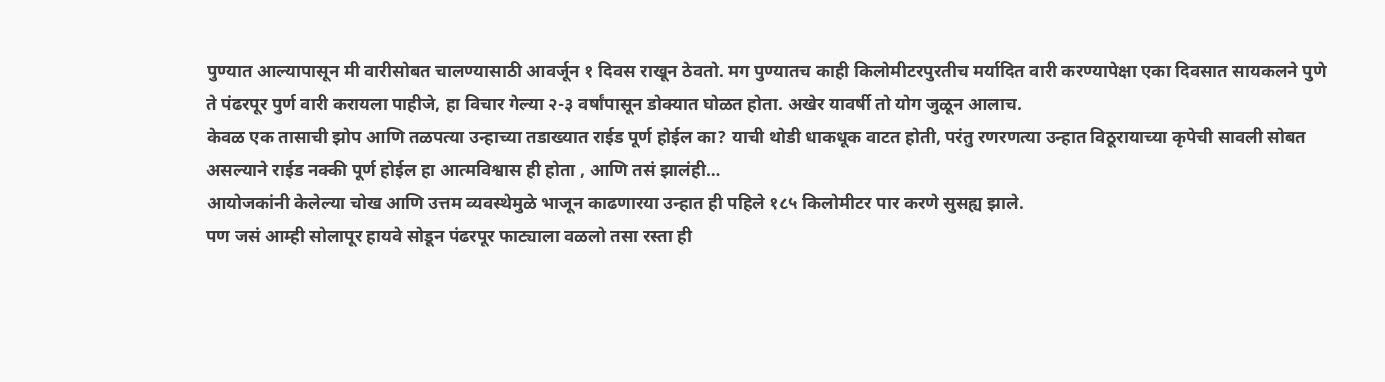पुण्यात आल्यापासून मी वारीसोबत चालण्यासाठी आवर्जून १ दिवस राखून ठेवतो. मग पुण्यातच काही किलोमीटरपुरतीच मर्यादित वारी करण्यापेक्षा एका दिवसात सायकलने पुणे ते पंढरपूर पुर्ण वारी करायला पाहीजे, हा विचार गेल्या २-३ वर्षांपासून डोक्यात घोळत होता. अखेर यावर्षी तो योग जुळून आलाच.
केवळ एक तासाची झोप आणि तळपत्या उन्हाच्या तडाख्यात राईड पूर्ण होईल का? याची थोडी धाकधूक वाटत होती, परंतु रणरणत्या उन्हात विठूरायाच्या कृपेची सावली सोबत असल्याने राईड नक्की पूर्ण होईल हा आत्मविश्वास ही होता , आणि तसं झालंही…
आयोजकांनी केलेल्या चोख आणि उत्तम व्यवस्थेमुळे भाजून काढणारया उन्हात ही पहिले १८५ किलोमीटर पार करणे सुसह्य झाले.
पण जसं आम्ही सोलापूर हायवे सोडून पंढरपूर फाट्याला वळलो तसा रस्ता ही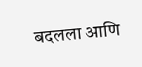बदलला आणि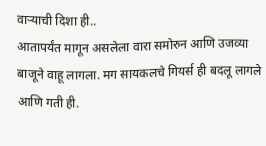वाऱ्याची दिशा ही..
आतापर्यंत मागून असलेला वारा समोरुन आणि उजव्या बाजूने वाहू लागला. मग सायकलचे गियर्स ही बदलू लागले आणि गती ही.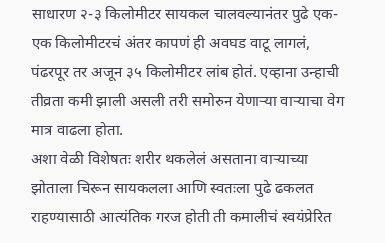साधारण २-३ किलोमीटर सायकल चालवल्यानंतर पुढे एक-एक किलोमीटरचं अंतर कापणं ही अवघड वाटू लागलं, पंढरपूर तर अजून ३५ किलोमीटर लांब होतं. एव्हाना उन्हाची तीव्रता कमी झाली असली तरी समोरुन येणाऱ्या वाऱ्याचा वेग मात्र वाढला होता.
अशा वेळी विशेषतः शरीर थकलेलं असताना वाऱ्याच्या झोताला चिरून सायकलला आणि स्वतःला पुढे ढकलत राहण्यासाठी आत्यंतिक गरज होती ती कमालीचं स्वयंप्रेरित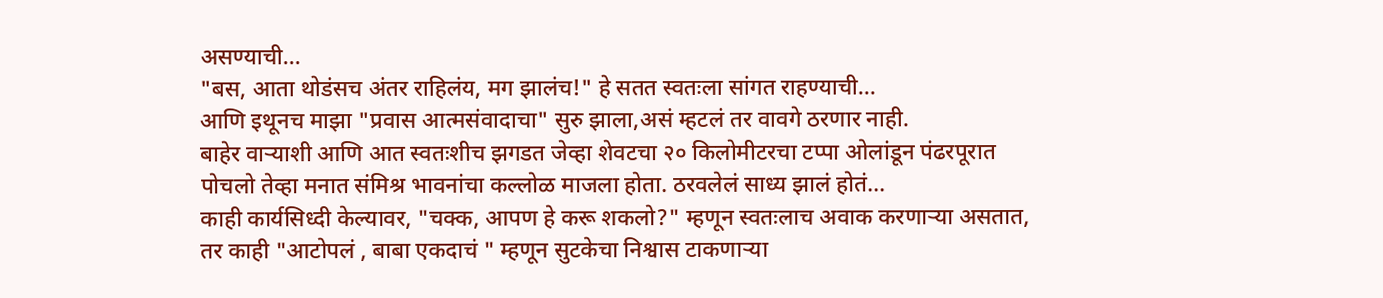असण्याची...
"बस, आता थोडंसच अंतर राहिलंय, मग झालंच!" हे सतत स्वतःला सांगत राहण्याची...
आणि इथूनच माझा "प्रवास आत्मसंवादाचा" सुरु झाला,असं म्हटलं तर वावगे ठरणार नाही.
बाहेर वाऱ्याशी आणि आत स्वतःशीच झगडत जेव्हा शेवटचा २० किलोमीटरचा टप्पा ओलांडून पंढरपूरात पोचलो तेव्हा मनात संमिश्र भावनांचा कल्लोळ माजला होता. ठरवलेलं साध्य झालं होतं...
काही कार्यसिध्दी केल्यावर, "चक्क, आपण हे करू शकलो?" म्हणून स्वतःलाच अवाक करणाऱ्या असतात, तर काही "आटोपलं , बाबा एकदाचं " म्हणून सुटकेचा निश्वास टाकणाऱ्या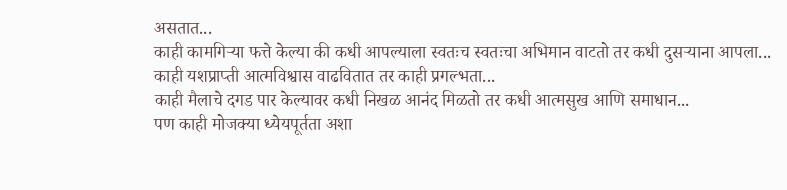असतात...
काही कामगिऱ्या फत्ते केल्या की कधी आपल्याला स्वतःच स्वतःचा अभिमान वाटतो तर कधी दुसऱ्याना आपला...
काही यशप्राप्ती आत्मविश्वास वाढवितात तर काही प्रगल्भता...
काही मैलाचे दगड पार केल्यावर कधी निखळ आनंद मिळतो तर कधी आत्मसुख आणि समाधान...
पण काही मोजक्या ध्येयपूर्तता अशा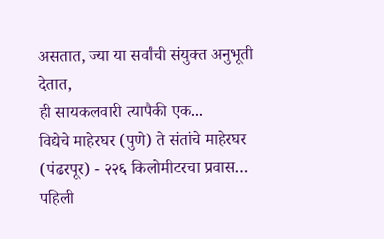असतात, ज्या या सर्वांची संयुक्त अनुभूती देतात,
ही सायकलवारी त्यापैकी एक...
विद्येचे माहेरघर (पुणे) ते संतांचे माहेरघर (पंढरपूर) - २२६ किलोमीटरचा प्रवास…
पहिली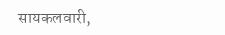सायकलवारी,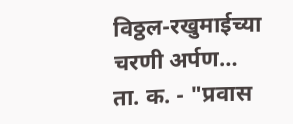विठ्ठल-रखुमाईच्या चरणी अर्पण…
ता. क. - "प्रवास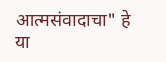आत्मसंवादाचा" हे या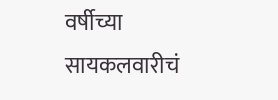वर्षीच्या सायकलवारीचं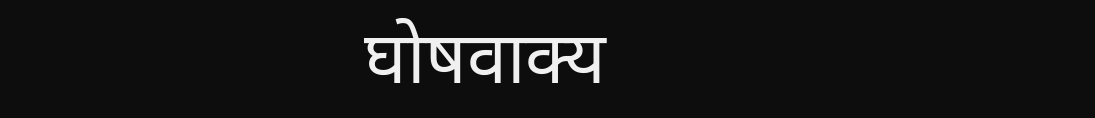घोषवाक्य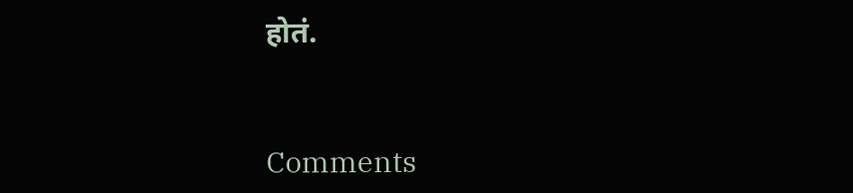होतं.


Comments